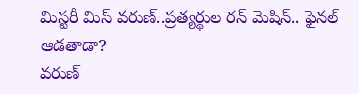మిస్టరీ మిస్ వరుణ్..ప్రత్యర్థుల రన్ మెషిన్.. ఫైనల్ ఆడతాడా?
వరుణ్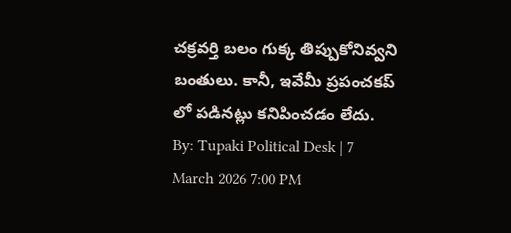చక్రవర్తి బలం గుక్క తిప్పుకోనివ్వని బంతులు. కానీ, ఇవేమీ ప్రపంచకప్ లో పడినట్లు కనిపించడం లేదు.
By: Tupaki Political Desk | 7 March 2026 7:00 PM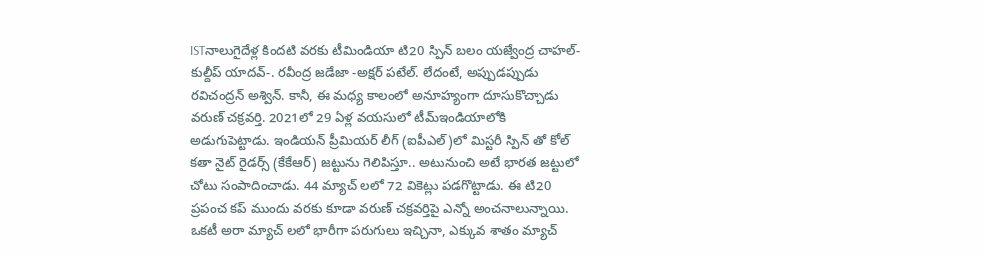ISTనాలుగైదేళ్ల కిందటి వరకు టీమిండియా టి20 స్పిన్ బలం యజ్వేంద్ర చాహల్-కుల్దీప్ యాదవ్-. రవీంద్ర జడేజా -అక్షర్ పటేల్. లేదంటే, అప్పుడప్పుడు రవిచంద్రన్ అశ్విన్. కానీ, ఈ మధ్య కాలంలో అనూహ్యంగా దూసుకొచ్చాడు వరుణ్ చక్రవర్తి. 2021లో 29 ఏళ్ల వయసులో టీమ్ఇండియాలోకి అడుగుపెట్టాడు. ఇండియన్ ప్రీమియర్ లీగ్ (ఐపీఎల్)లో మిస్టరీ స్పిన్ తో కోల్ కతా నైట్ రైడర్స్ (కేకేఆర్) జట్టును గెలిపిస్తూ.. అటునుంచి అటే భారత జట్టులో చోటు సంపాదించాడు. 44 మ్యాచ్ లలో 72 వికెట్లు పడగొట్టాడు. ఈ టి20 ప్రపంచ కప్ ముందు వరకు కూడా వరుణ్ చక్రవర్తిపై ఎన్నో అంచనాలున్నాయి. ఒకటీ అరా మ్యాచ్ లలో భారీగా పరుగులు ఇచ్చినా, ఎక్కువ శాతం మ్యాచ్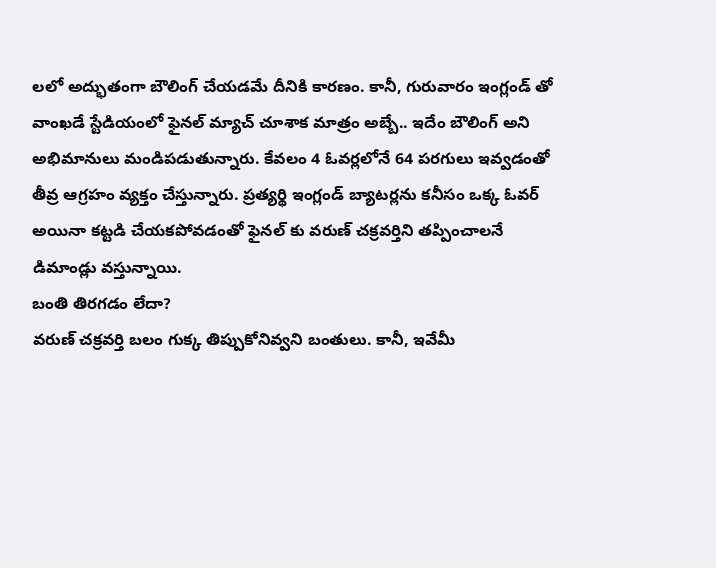లలో అద్భుతంగా బౌలింగ్ చేయడమే దీనికి కారణం. కానీ, గురువారం ఇంగ్లండ్ తో వాంఖడే స్టేడియంలో ఫైనల్ మ్యాచ్ చూశాక మాత్రం అబ్బే.. ఇదేం బౌలింగ్ అని అభిమానులు మండిపడుతున్నారు. కేవలం 4 ఓవర్లలోనే 64 పరగులు ఇవ్వడంతో తీవ్ర ఆగ్రహం వ్యక్తం చేస్తున్నారు. ప్రత్యర్థి ఇంగ్లండ్ బ్యాటర్లను కనీసం ఒక్క ఓవర్ అయినా కట్టడి చేయకపోవడంతో ఫైనల్ కు వరుణ్ చక్రవర్తిని తప్పించాలనే డిమాండ్లు వస్తున్నాయి.
బంతి తిరగడం లేదా?
వరుణ్ చక్రవర్తి బలం గుక్క తిప్పుకోనివ్వని బంతులు. కానీ, ఇవేమీ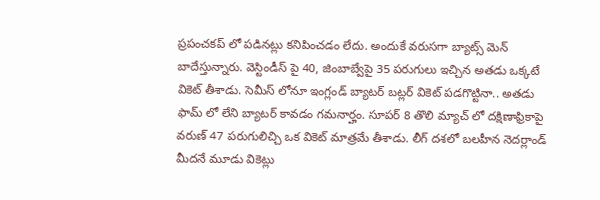ప్రపంచకప్ లో పడినట్లు కనిపించడం లేదు. అందుకే వరుసగా బ్యాట్స్ మెన్ బాదేస్తున్నారు. వెస్టిండీస్ పై 40, జింబాబ్వేపై 35 పరుగులు ఇచ్చిన అతడు ఒక్కటే వికెట్ తీశాడు. సెమీస్ లోనూ ఇంగ్లండ్ బ్యాటర్ బట్లర్ వికెట్ పడగొట్టినా.. అతడు ఫామ్ లో లేని బ్యాటర్ కావడం గమనార్హం. సూపర్ 8 తొలి మ్యాచ్ లో దక్షిణాఫ్రికాపై వరుణ్ 47 పరుగులిచ్చి ఒక వికెట్ మాత్రమే తీశాడు. లీగ్ దశలో బలహీన నెదర్లాండ్ మీదనే మూడు వికెట్లు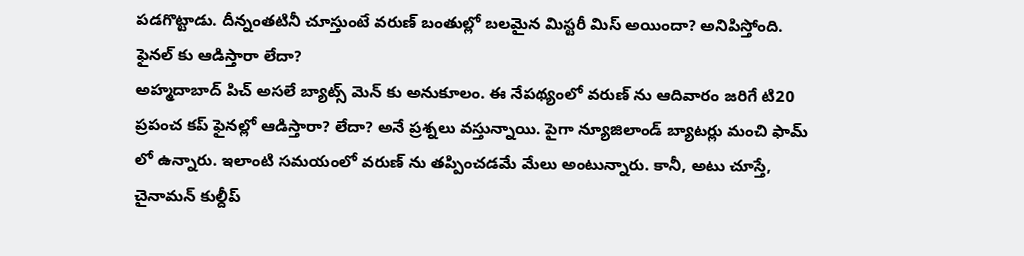పడగొట్టాడు. దీన్నంతటినీ చూస్తుంటే వరుణ్ బంతుల్లో బలమైన మిస్టరీ మిస్ అయిందా? అనిపిస్తోంది.
ఫైనల్ కు ఆడిస్తారా లేదా?
అహ్మదాబాద్ పిచ్ అసలే బ్యాట్స్ మెన్ కు అనుకూలం. ఈ నేపథ్యంలో వరుణ్ ను ఆదివారం జరిగే టి20 ప్రపంచ కప్ ఫైనల్లో ఆడిస్తారా? లేదా? అనే ప్రశ్నలు వస్తున్నాయి. పైగా న్యూజిలాండ్ బ్యాటర్లు మంచి ఫామ్ లో ఉన్నారు. ఇలాంటి సమయంలో వరుణ్ ను తప్పించడమే మేలు అంటున్నారు. కానీ, అటు చూస్తే, చైనామన్ కుల్దీప్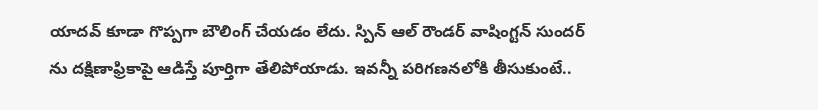యాదవ్ కూడా గొప్పగా బౌలింగ్ చేయడం లేదు. స్పిన్ ఆల్ రౌండర్ వాషింగ్టన్ సుందర్ ను దక్షిణాఫ్రికాపై ఆడిస్తే పూర్తిగా తేలిపోయాడు. ఇవన్నీ పరిగణనలోకి తీసుకుంటే..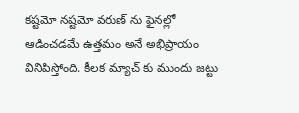కష్టమో నష్టమో వరుణ్ ను ఫైనల్లో ఆడించడమే ఉత్తమం అనే అభిప్రాయం వినిపిస్తోంది. కీలక మ్యాచ్ కు ముందు జట్టు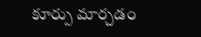కూర్పు మార్చడం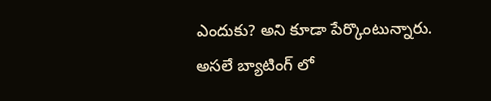ఎందుకు? అని కూడా పేర్కొంటున్నారు. అసలే బ్యాటింగ్ లో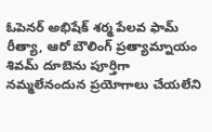ఓపెనర్ అభిషేక్ శర్మ పేలవ ఫామ్ రీత్యా, ఆరో బౌలింగ్ ప్రత్యామ్నాయం శివమ్ దూబెను పూర్తిగా నమ్మలేనందున ప్రయోగాలు చేయలేని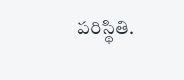పరిస్థితి.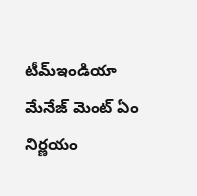టీమ్ఇండియా మేనేజ్ మెంట్ ఏం నిర్ణయం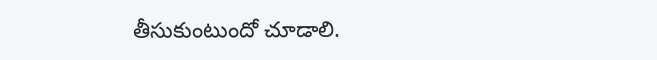తీసుకుంటుందో చూడాలి.